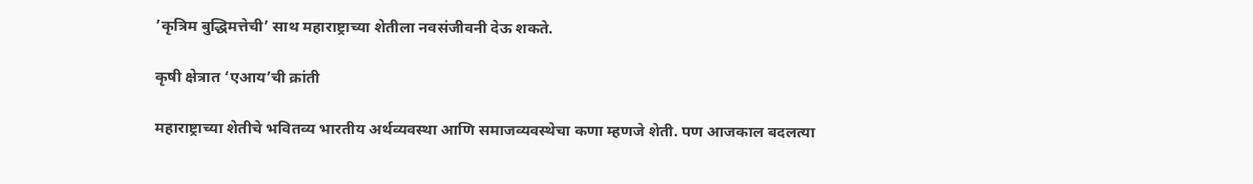’कृत्रिम बुद्धिमत्तेची’ साथ महाराष्ट्राच्या शेतीला नवसंजीवनी देऊ शकते.

कृषी क्षेत्रात ‘एआय’ची क्रांती

महाराष्ट्राच्या शेतीचे भवितव्य भारतीय अर्थव्यवस्था आणि समाजव्यवस्थेचा कणा म्हणजे शेती. पण आजकाल बदलत्या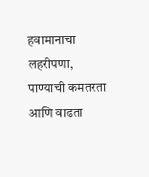हवामानाचा लहरीपणा, पाण्याची कमतरता आणि वाढता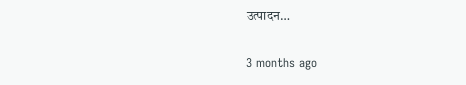उत्पादन…

3 months ago